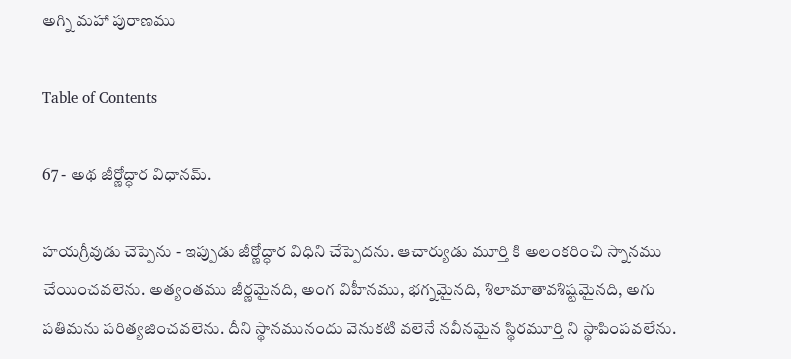అగ్ని మహా పురాణము

Table of Contents

67 - అథ జీర్ణోద్ధార విధానమ్.

హయగ్రీవుడు చెప్పెను - ఇప్పుడు జీర్ణోద్ధార విధిని చేప్పెదను. ఆచార్యుడు మూర్తి కి అలంకరించి స్నానము చేయించవలెను. అత్యంతము జీర్ణమైనది, అంగ విహీనము, భగ్నమైనది, శిలామాతావశిష్టమైనది, అగు పతిమను పరిత్యజించవలెను. దీని స్థానమునందు వెనుకటి వలెనే నవీనమైన స్థిరమూర్తి ని స్థాపింపవలేను.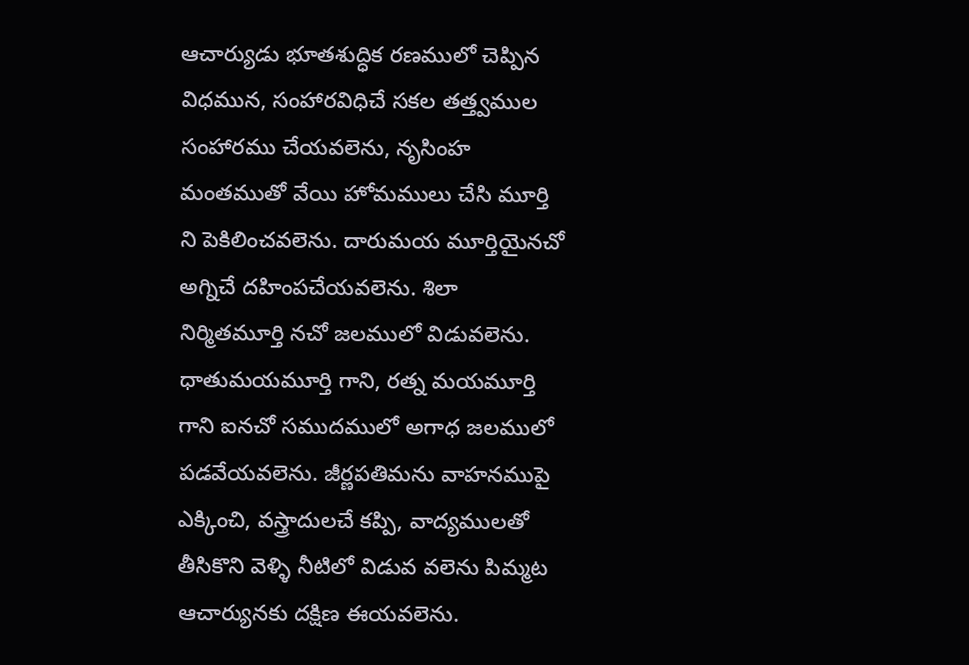ఆచార్యుడు భూతశుద్ధిక రణములో చెప్పిన విధమున, సంహారవిధిచే సకల తత్త్వముల సంహారము చేయవలెను, నృసింహ మంతముతో వేయి హోమములు చేసి మూర్తి ని పెకిలించవలెను. దారుమయ మూర్తియైనచో అగ్నిచే దహింపచేయవలెను. శిలా నిర్మితమూర్తి నచో జలములో విడువలెను. ధాతుమయమూర్తి గాని, రత్న మయమూర్తి గాని ఐనచో సముదములో అగాధ జలములో పడవేయవలెను. జీర్ణపతిమను వాహనముపై ఎక్కించి, వస్త్రాదులచే కప్పి, వాద్యములతో తీసికొని వెళ్ళి నీటిలో విడువ వలెను పిమ్మట ఆచార్యునకు దక్షిణ ఈయవలెను.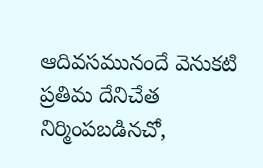ఆదివసమునందే వెనుకటి ప్రతిమ దేనిచేత నిర్మింపబడినచో,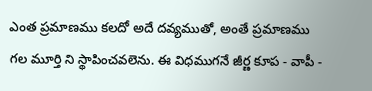ఎంత ప్రమాణము కలదో అదే దవ్యముతో, అంతే ప్రమాణము గల మూర్తి ని స్థాపించవలెను. ఈ విధముగనే జీర్ణ కూప - వాపీ -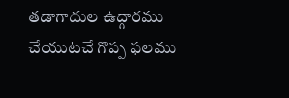తడాగాదుల ఉద్గారము చేయుటచే గొప్ప ఫలము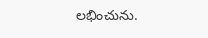లభించును.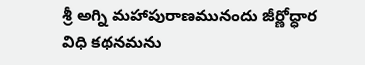శ్రీ అగ్ని మహాపురాణమునందు జీర్ణోద్ధార విధి కథనమను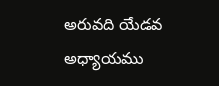అరువది యేడవ అధ్యాయము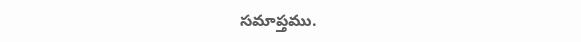సమాప్తము.